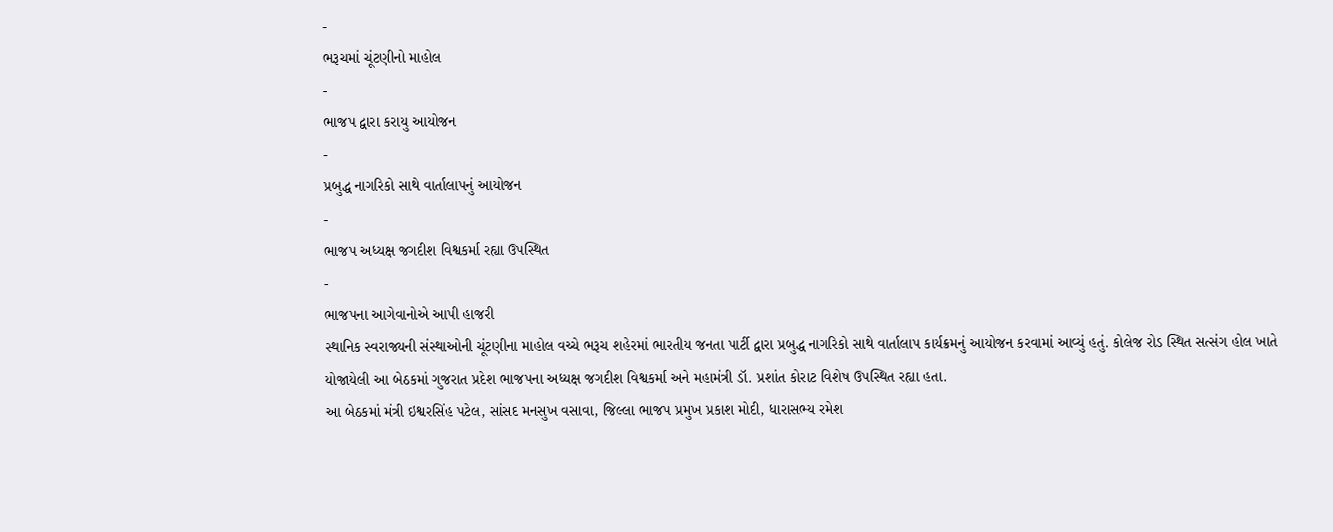-
ભરૂચમાં ચૂંટણીનો માહોલ
-
ભાજપ દ્વારા કરાયુ આયોજન
-
પ્રબુદ્ધ નાગરિકો સાથે વાર્તાલાપનું આયોજન
-
ભાજપ અધ્યક્ષ જગદીશ વિશ્વકર્મા રહ્યા ઉપસ્થિત
-
ભાજપના આગેવાનોએ આપી હાજરી
સ્થાનિક સ્વરાજ્યની સંસ્થાઓની ચૂંટણીના માહોલ વચ્ચે ભરૂચ શહેરમાં ભારતીય જનતા પાર્ટી દ્વારા પ્રબુદ્ધ નાગરિકો સાથે વાર્તાલાપ કાર્યક્રમનું આયોજન કરવામાં આવ્યું હતું. કોલેજ રોડ સ્થિત સત્સંગ હોલ ખાતે યોજાયેલી આ બેઠકમાં ગુજરાત પ્રદેશ ભાજપના અધ્યક્ષ જગદીશ વિશ્વકર્મા અને મહામંત્રી ડૉ. પ્રશાંત કોરાટ વિશેષ ઉપસ્થિત રહ્યા હતા.
આ બેઠકમાં મંત્રી ઇશ્વરસિંહ પટેલ, સાંસદ મનસુખ વસાવા, જિલ્લા ભાજપ પ્રમુખ પ્રકાશ મોદી, ધારાસભ્ય રમેશ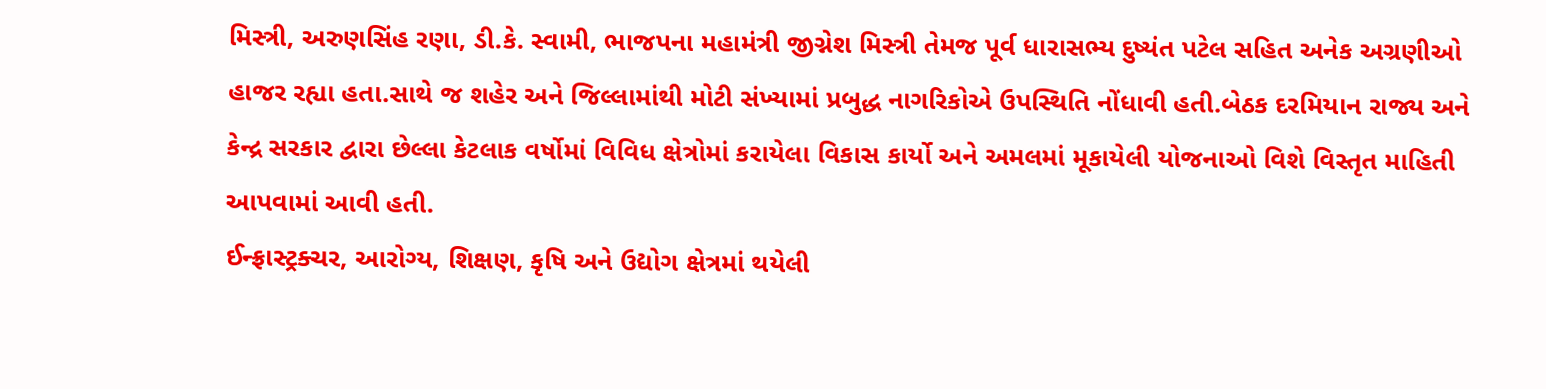મિસ્ત્રી, અરુણસિંહ રણા, ડી.કે. સ્વામી, ભાજપના મહામંત્રી જીગ્નેશ મિસ્ત્રી તેમજ પૂર્વ ધારાસભ્ય દુષ્યંત પટેલ સહિત અનેક અગ્રણીઓ હાજર રહ્યા હતા.સાથે જ શહેર અને જિલ્લામાંથી મોટી સંખ્યામાં પ્રબુદ્ધ નાગરિકોએ ઉપસ્થિતિ નોંધાવી હતી.બેઠક દરમિયાન રાજ્ય અને કેન્દ્ર સરકાર દ્વારા છેલ્લા કેટલાક વર્ષોમાં વિવિધ ક્ષેત્રોમાં કરાયેલા વિકાસ કાર્યો અને અમલમાં મૂકાયેલી યોજનાઓ વિશે વિસ્તૃત માહિતી આપવામાં આવી હતી.
ઈન્ફ્રાસ્ટ્રક્ચર, આરોગ્ય, શિક્ષણ, કૃષિ અને ઉદ્યોગ ક્ષેત્રમાં થયેલી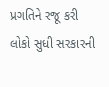પ્રગતિને રજૂ કરી લોકો સુધી સરકારની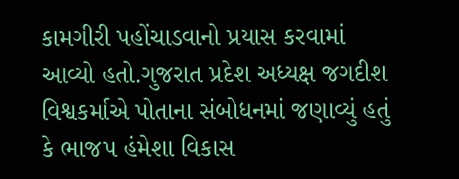કામગીરી પહોંચાડવાનો પ્રયાસ કરવામાં આવ્યો હતો.ગુજરાત પ્રદેશ અધ્યક્ષ જગદીશ વિશ્વકર્માએ પોતાના સંબોધનમાં જણાવ્યું હતું કે ભાજપ હંમેશા વિકાસ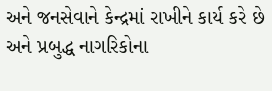અને જનસેવાને કેન્દ્રમાં રાખીને કાર્ય કરે છે અને પ્રબુદ્ધ નાગરિકોના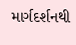માર્ગદર્શનથી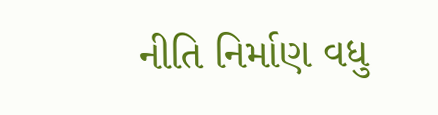નીતિ નિર્માણ વધુ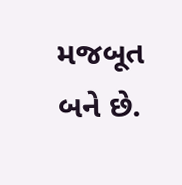મજબૂત બને છે.